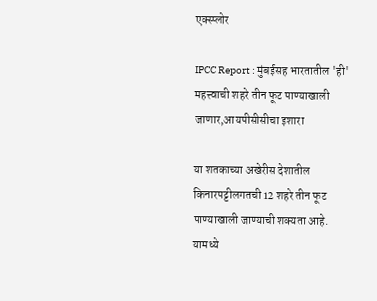एक्स्प्लोर

IPCC Report : मुंबईसह भारतातील 'ही' महत्त्वाची शहरे तीन फूट पाण्याखाली जाणार,आयपीसीसीचा इशारा

या शतकाच्या अखेरीस देशातील किनारपट्टीलगतची 12 शहरे तीन फूट पाण्याखाली जाण्याची शक्यता आहे. यामध्ये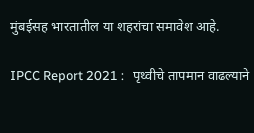मुंबईसह भारतातील या शहरांचा समावेश आहे.

IPCC Report 2021 :   पृथ्वीचे तापमान वाढल्याने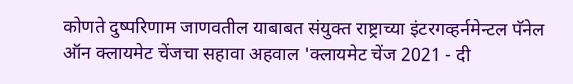कोणते दुष्परिणाम जाणवतील याबाबत संयुक्त राष्ट्राच्या इंटरगव्हर्नमेन्टल पॅनेल ऑन क्लायमेट चेंजचा सहावा अहवाल 'क्लायमेट चेंज 2021 - दी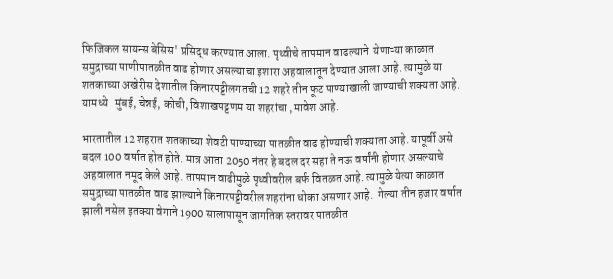फिजिकल सायन्स बेसिस' प्रसिद्ध करण्यात आला. पृथ्वीचे तापमान वाढल्याने  येणाऱ्या काळात समुद्राच्या पाणीपातळीत वाढ होणार असल्याचा इशारा अहवालातून देण्यात आला आहे. त्यामुळे या शतकाच्या अखेरीस देशातील किनारपट्टीलगतची 12 शहरे तीन फूट पाण्याखाली जाण्याची शक्यता आहे. यामध्ये   मुंबई, चेन्नई, कोची, विशाखपट्टणम या शहरांचा ,मावेश आहे.

भारतातील 12 शहरात शतकाच्या शेवटी पाण्याच्या पातळीत वाढ होण्याची शक्याता आहे. यापूर्वी असे  बदल 100 वर्षात होत होते. मात्र आता 2050 नंतर हे बदल दर सहा ते नऊ वर्षांनी होणार असल्याचे अहवालात नमूद केले आहे. तापमान वाढीमुळे पृथ्वीवरील बर्फ वितळत आहे. त्यामुळे येत्या काळात समुद्राच्या पातळीत वाढ झाल्याने किनारपट्टीवरील शहरांना धोका असणार आहे.  गेल्या तीन हजार वर्षात झाली नसेल इतक्या वेगाने 1900 सालापासून जागतिक स्तरावर पातळीत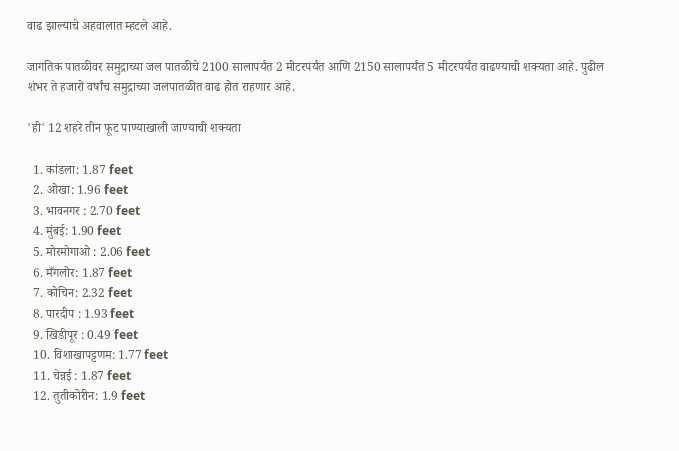वाढ झाल्याचे अहवालात म्हटले आहे.

जागतिक पातळीवर समुद्राच्या जल पातळीचे 2100 सालापर्यंत 2 मीटरपर्यंत आणि 2150 सालापर्यंत 5 मीटरपर्यंत वाढण्याची शक्यता आहे. पुढील शंभर ते हजारो वर्षांच समुद्राच्या जलपातळीत वाढ होत राहणार आहे.

'ही' 12 शहरे तीन फूट पाण्याखाली जाण्याची शक्यता

  1. कांडला: 1.87 feet
  2. ओखा: 1.96 feet
  3. भावनगर : 2.70 feet
  4. मुंबई: 1.90 feet
  5. मोरमोगाओ : 2.06 feet
  6. मँगलोर: 1.87 feet
  7. कोचिन: 2.32 feet
  8. पारदीप : 1.93 feet
  9. खिडीपूर : 0.49 feet
  10. विशाखापट्टणम: 1.77 feet
  11. चेन्नई : 1.87 feet
  12. तुतीकोरीन: 1.9 feet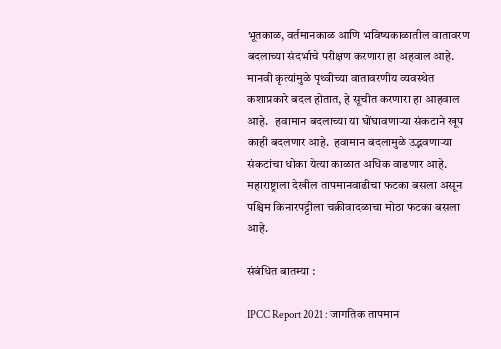भूतकाळ, वर्तमानकाळ आणि भविष्यकाळातील वातावरण बदलाच्या संदर्भाचे परीक्षण करणारा हा अहवाल आहे. मानवी कृत्यांमुळे पृथ्वीच्या वातावरणीय व्यवस्थेत कशाप्रकारे बदल होतात, हे सूचीत करणारा हा आहवाल आहे.   हवामान बदलाच्या या घोंघावणाऱ्या संकटाने खूप काही बदलणार आहे.  हवामान बदलामुळे उद्भवणाऱ्या संकटांचा धोका येत्या काळात अधिक वाढणार आहे. महाराष्ट्राला देखील तापमानवाढीचा फटका बसला असून पश्चिम किनारपट्टीला चक्रीवादळाचा मोठा फटका बसला आहे.

संबंधित बातम्या :

IPCC Report 2021 : जागतिक तापमान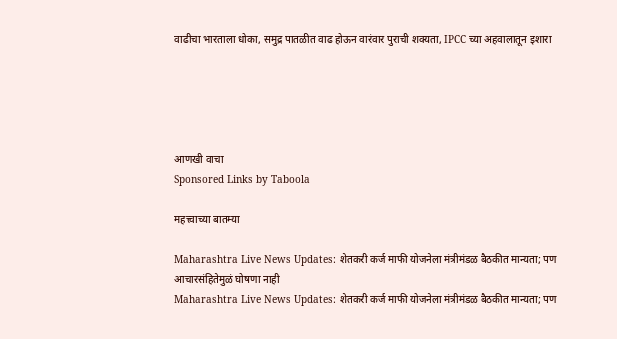वाढीचा भारताला धोका, समुद्र पातळीत वाढ होऊन वारंवार पुराची शक्यता, IPCC च्या अहवालातून इशारा





आणखी वाचा
Sponsored Links by Taboola

महत्त्वाच्या बातम्या

Maharashtra Live News Updates: शेतकरी कर्ज माफी योजनेला मंत्रीमंडळ बैठकीत मान्यता; पण आचारसंहितेमुळं घोषणा नाही
Maharashtra Live News Updates: शेतकरी कर्ज माफी योजनेला मंत्रीमंडळ बैठकीत मान्यता; पण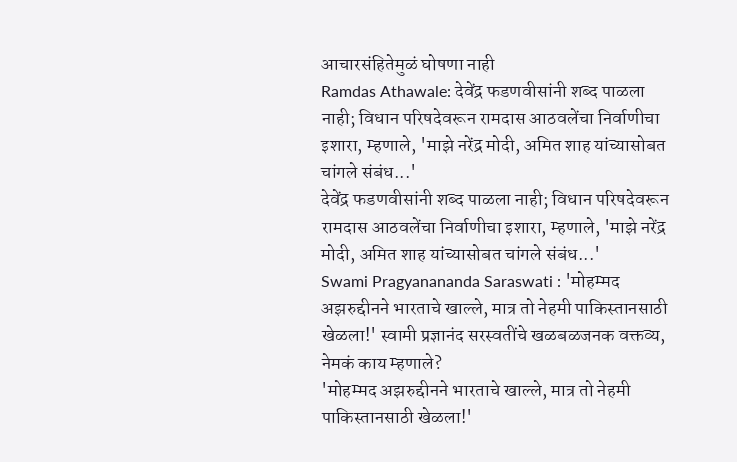आचारसंहितेमुळं घोषणा नाही
Ramdas Athawale: देवेंद्र फडणवीसांनी शब्द पाळला नाही; विधान परिषदेवरून रामदास आठवलेंचा निर्वाणीचा इशारा, म्हणाले, 'माझे नरेंद्र मोदी, अमित शाह यांच्यासोबत चांगले संबंध...'
देवेंद्र फडणवीसांनी शब्द पाळला नाही; विधान परिषदेवरून रामदास आठवलेंचा निर्वाणीचा इशारा, म्हणाले, 'माझे नरेंद्र मोदी, अमित शाह यांच्यासोबत चांगले संबंध...'
Swami Pragyanananda Saraswati : 'मोहम्मद अझरुद्दीनने भारताचे खाल्ले, मात्र तो नेहमी पाकिस्तानसाठी खेळला!' स्वामी प्रज्ञानंद सरस्वतींचे खळबळजनक वक्तव्य, नेमकं काय म्हणाले?
'मोहम्मद अझरुद्दीनने भारताचे खाल्ले, मात्र तो नेहमी पाकिस्तानसाठी खेळला!'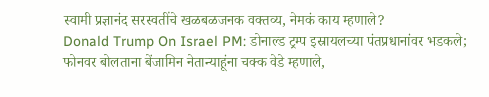स्वामी प्रज्ञानंद सरस्वतींचे खळबळजनक वक्तव्य, नेमकं काय म्हणाले?
Donald Trump On Israel PM: डोनाल्ड ट्रम्प इस्रायलच्या पंतप्रधानांवर भडकले; फोनवर बोलताना बेंजामिन नेतान्याहूंना चक्क वेडे म्हणाले,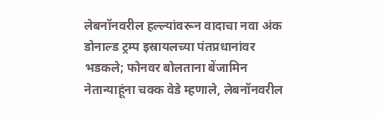लेबनॉनवरील हल्ल्यांवरून वादाचा नवा अंक
डोनाल्ड ट्रम्प इस्रायलच्या पंतप्रधानांवर भडकले; फोनवर बोलताना बेंजामिन नेतान्याहूंना चक्क वेडे म्हणाले, लेबनॉनवरील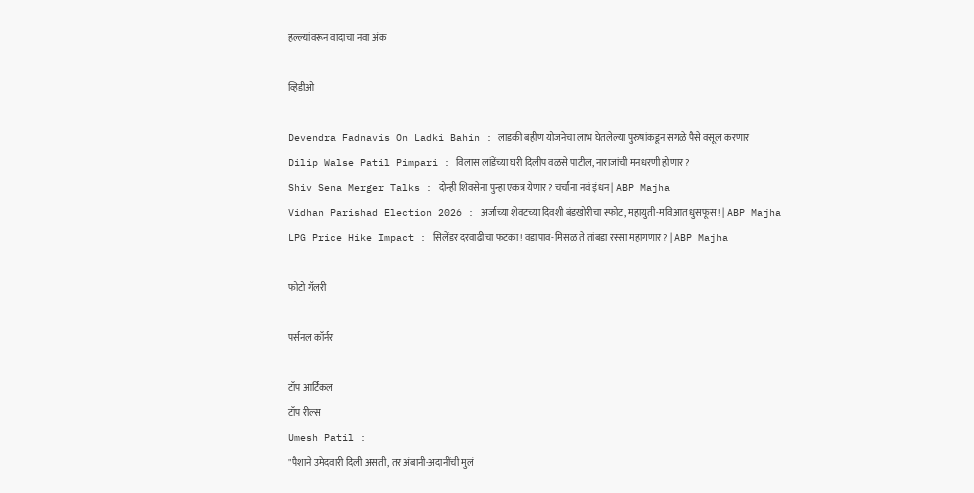हल्ल्यांवरून वादाचा नवा अंक

व्हिडीओ

Devendra Fadnavis On Ladki Bahin : लाडकी बहीण योजनेचा लाभ घेतलेल्या पुरुषांकडून सगळे पैसे वसूल करणार
Dilip Walse Patil Pimpari : विलास लांडेंच्या घरी दिलीप वळसे पाटील, नाराजांची मनधरणी होणार?
Shiv Sena Merger Talks : दोन्ही शिवसेना पुन्हा एकत्र येणार? चर्चांना नवं इंधन | ABP Majha
Vidhan Parishad Election 2026 : अर्जाच्या शेवटच्या दिवशी बंडखोरीचा स्फोट, महायुती-मविआत धुसफूस! | ABP Majha
LPG Price Hike Impact : सिलेंडर दरवाढीचा फटका! वडापाव-मिसळ ते तांबडा रस्सा महागणार? | ABP Majha

फोटो गॅलरी

पर्सनल कॉर्नर

टॉप आर्टिकल
टॉप रील्स
Umesh Patil :
"पैशाने उमेदवारी दिली असती, तर अंबानी-अदानींची मुलं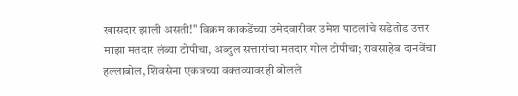खासदार झाली असती!" विक्रम काकडेंच्या उमेदवारीवर उमेश पाटलांचे सडेतोड उत्तर
माझा मतदार लंब्या टोपीचा, अब्दुल सत्तारांचा मतदार गोल टोपीचा; रावसाहेब दानवेंचा हल्लाबोल, शिवसेना एकत्रच्या वक्तव्यावरही बोलले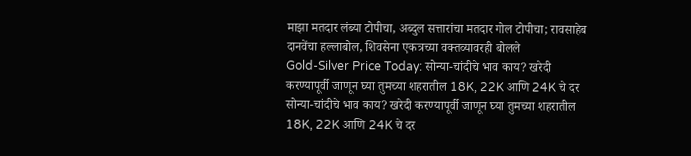माझा मतदार लंब्या टोपीचा, अब्दुल सत्तारांचा मतदार गोल टोपीचा; रावसाहेब दानवेंचा हल्लाबोल, शिवसेना एकत्रच्या वक्तव्यावरही बोलले
Gold-Silver Price Today: सोन्या-चांदीचे भाव काय? खरेदी करण्यापूर्वी जाणून घ्या तुमच्या शहरातील 18K, 22K आणि 24K चे दर
सोन्या-चांदीचे भाव काय? खरेदी करण्यापूर्वी जाणून घ्या तुमच्या शहरातील 18K, 22K आणि 24K चे दर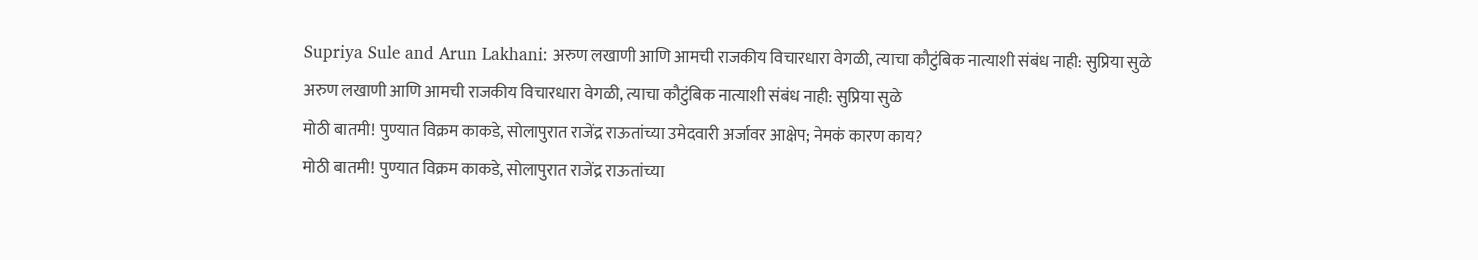Supriya Sule and Arun Lakhani: अरुण लखाणी आणि आमची राजकीय विचारधारा वेगळी, त्याचा कौटुंबिक नात्याशी संबंध नाही: सुप्रिया सुळे
अरुण लखाणी आणि आमची राजकीय विचारधारा वेगळी, त्याचा कौटुंबिक नात्याशी संबंध नाही: सुप्रिया सुळे
मोठी बातमी! पुण्यात विक्रम काकडे, सोलापुरात राजेंद्र राऊतांच्या उमेदवारी अर्जावर आक्षेप; नेमकं कारण काय?
मोठी बातमी! पुण्यात विक्रम काकडे, सोलापुरात राजेंद्र राऊतांच्या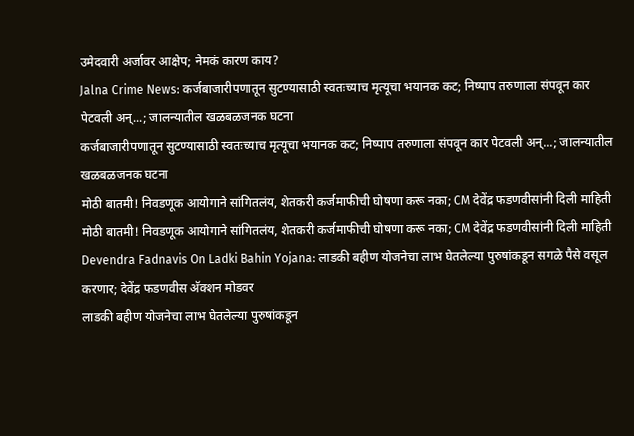उमेदवारी अर्जावर आक्षेप; नेमकं कारण काय?
Jalna Crime News: कर्जबाजारीपणातून सुटण्यासाठी स्वतःच्याच मृत्यूचा भयानक कट; निष्पाप तरुणाला संपवून कार पेटवली अन्...; जालन्यातील खळबळजनक घटना
कर्जबाजारीपणातून सुटण्यासाठी स्वतःच्याच मृत्यूचा भयानक कट; निष्पाप तरुणाला संपवून कार पेटवली अन्...; जालन्यातील खळबळजनक घटना
मोठी बातमी! निवडणूक आयोगाने सांगितलंय, शेतकरी कर्जमाफीची घोषणा करू नका; CM देवेंद्र फडणवीसांनी दिली माहिती
मोठी बातमी! निवडणूक आयोगाने सांगितलंय, शेतकरी कर्जमाफीची घोषणा करू नका; CM देवेंद्र फडणवीसांनी दिली माहिती
Devendra Fadnavis On Ladki Bahin Yojana: लाडकी बहीण योजनेचा लाभ घेतलेल्या पुरुषांकडून सगळे पैसे वसूल करणार; देवेंद्र फडणवीस अ‍ॅक्शन मोडवर
लाडकी बहीण योजनेचा लाभ घेतलेल्या पुरुषांकडून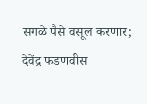सगळे पैसे वसूल करणार; देवेंद्र फडणवीस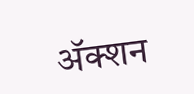अ‍ॅक्शन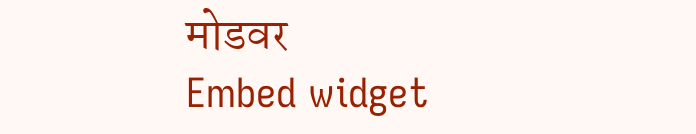मोडवर
Embed widget